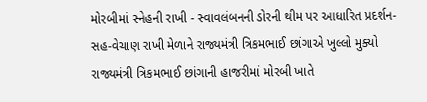મોરબીમાં સ્નેહની રાખી - સ્વાવલંબનની ડોરની થીમ પર આધારિત પ્રદર્શન-સહ-વેચાણ રાખી મેળાને રાજ્યમંત્રી ત્રિકમભાઈ છાંગાએ ખુલ્લો મુક્યો રાજ્યમંત્રી ત્રિકમભાઈ છાંગાની હાજરીમાં મોરબી ખાતે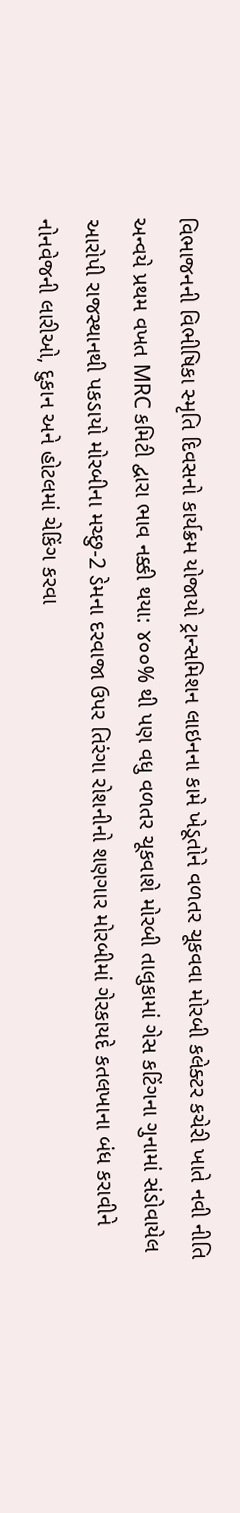વિભાજનની વિભીષિકા સ્મૃતિ દિવસનો કાર્યક્રમ યોજાયો ટ્રાન્સમિશન લાઇનના કામે ખેડૂતોને વળતર ચૂકવવા મોરબી કલેક્ટર કચેરી ખાતે નવી નીતિ અન્વયે પ્રથમ વખત MRC કમિટી દ્વારા ભાવ નક્કી થયા: ૪૦૦% થી પણ વધુ વળતર ચૂકવાશે મોરબી તાલુકામાં ગેસ કટિંગના ગુનામાં સંડોવાયેલ આરોપી રાજસ્થાનથી પકડાયો મોરબીના મચ્છુ-2 ડેમના દરવાજા ઉપર તિરંગા રોશનીનો શણગાર મોરબીમાં ગેરકાયદે કતલખાના બંધ કરાવીને નોનવેજની લારીઓ, દુકાન અને હોટલમાં ચેકિંગ કરવા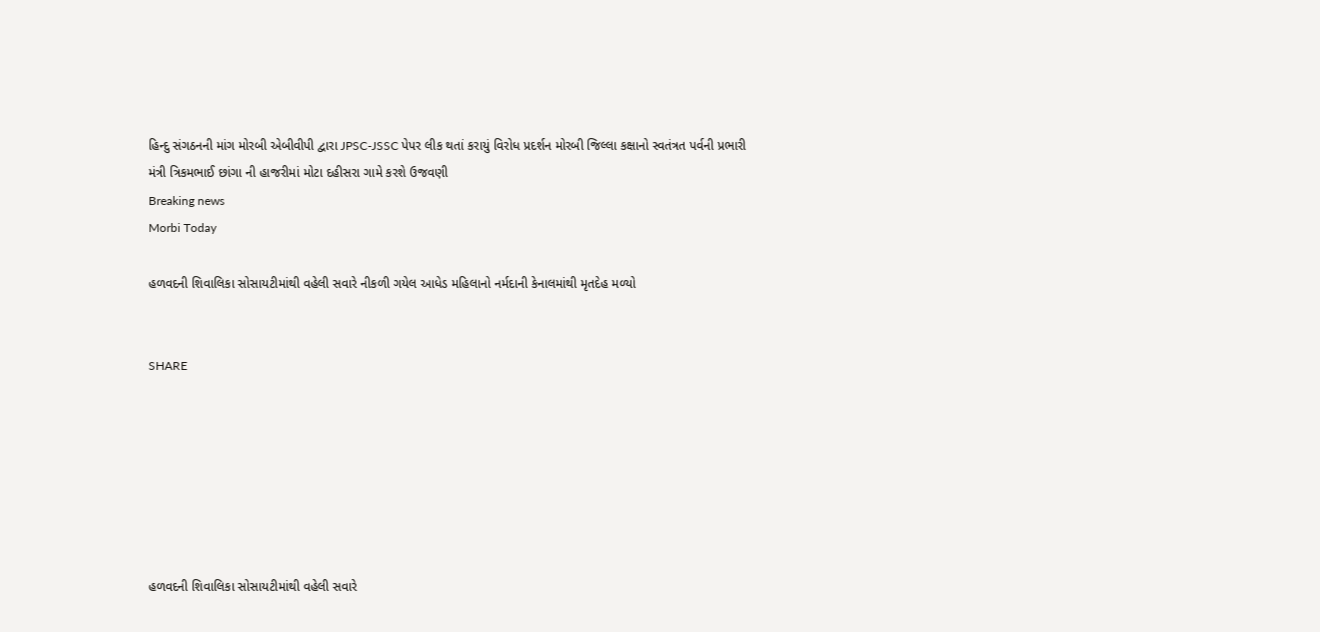હિન્દુ સંગઠનની માંગ મોરબી એબીવીપી દ્વારા JPSC-JSSC પેપર લીક થતાં કરાયું વિરોધ પ્રદર્શન મોરબી જિલ્લા કક્ષાનો સ્વતંત્રત પર્વની પ્રભારી મંત્રી ત્રિકમભાઈ છાંગા ની હાજરીમાં મોટા દહીસરા ગામે કરશે ઉજવણી
Breaking news
Morbi Today

હળવદની શિવાલિકા સોસાયટીમાંથી વહેલી સવારે નીકળી ગયેલ આધેડ મહિલાનો નર્મદાની કેનાલમાંથી મૃતદેહ મળ્યો


SHARE







હળવદની શિવાલિકા સોસાયટીમાંથી વહેલી સવારે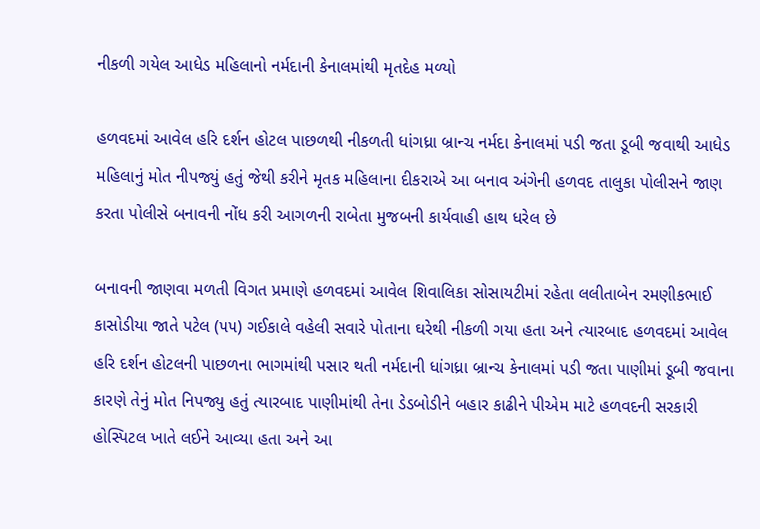નીકળી ગયેલ આધેડ મહિલાનો નર્મદાની કેનાલમાંથી મૃતદેહ મળ્યો

હળવદમાં આવેલ હરિ દર્શન હોટલ પાછળથી નીકળતી ધાંગધ્રા બ્રાન્ચ નર્મદા કેનાલમાં પડી જતા ડૂબી જવાથી આધેડ મહિલાનું મોત નીપજ્યું હતું જેથી કરીને મૃતક મહિલાના દીકરાએ આ બનાવ અંગેની હળવદ તાલુકા પોલીસને જાણ કરતા પોલીસે બનાવની નોંધ કરી આગળની રાબેતા મુજબની કાર્યવાહી હાથ ધરેલ છે

બનાવની જાણવા મળતી વિગત પ્રમાણે હળવદમાં આવેલ શિવાલિકા સોસાયટીમાં રહેતા લલીતાબેન રમણીકભાઈ કાસોડીયા જાતે પટેલ (૫૫) ગઈકાલે વહેલી સવારે પોતાના ઘરેથી નીકળી ગયા હતા અને ત્યારબાદ હળવદમાં આવેલ હરિ દર્શન હોટલની પાછળના ભાગમાંથી પસાર થતી નર્મદાની ધાંગધ્રા બ્રાન્ચ કેનાલમાં પડી જતા પાણીમાં ડૂબી જવાના કારણે તેનું મોત નિપજ્યુ હતું ત્યારબાદ પાણીમાંથી તેના ડેડબોડીને બહાર કાઢીને પીએમ માટે હળવદની સરકારી હોસ્પિટલ ખાતે લઈને આવ્યા હતા અને આ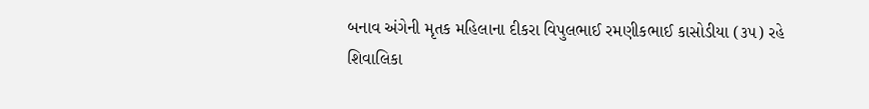બનાવ અંગેની મૃતક મહિલાના દીકરા વિપુલભાઈ રમણીકભાઈ કાસોડીયા (૩૫) રહે શિવાલિકા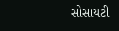સોસાયટી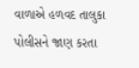વાળાએ હળવદ તાલુકા પોલીસને જાણ કરતા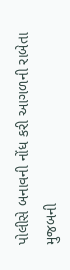પોલીસે બનાવની નોંધ કરી આગળની રાબેતા મુજબની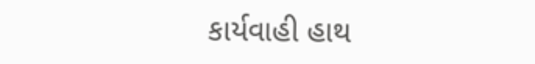કાર્યવાહી હાથ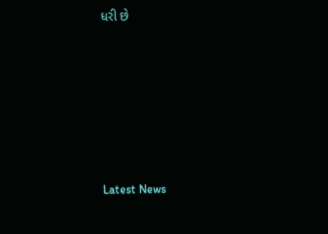ધરી છે






Latest News